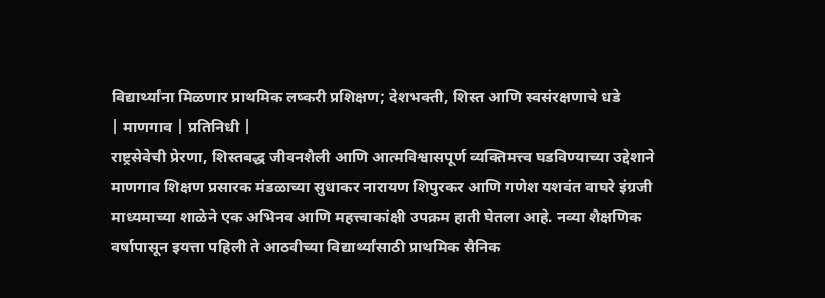विद्यार्थ्यांना मिळणार प्राथमिक लष्करी प्रशिक्षण; देशभक्ती, शिस्त आणि स्वसंरक्षणाचे धडे
| माणगाव | प्रतिनिधी |
राष्ट्रसेवेची प्रेरणा, शिस्तबद्ध जीवनशैली आणि आत्मविश्वासपूर्ण व्यक्तिमत्त्व घडविण्याच्या उद्देशाने माणगाव शिक्षण प्रसारक मंडळाच्या सुधाकर नारायण शिपुरकर आणि गणेश यशवंत वाघरे इंग्रजी माध्यमाच्या शाळेने एक अभिनव आणि महत्त्वाकांक्षी उपक्रम हाती घेतला आहे. नव्या शैक्षणिक वर्षापासून इयत्ता पहिली ते आठवीच्या विद्यार्थ्यांसाठी प्राथमिक सैनिक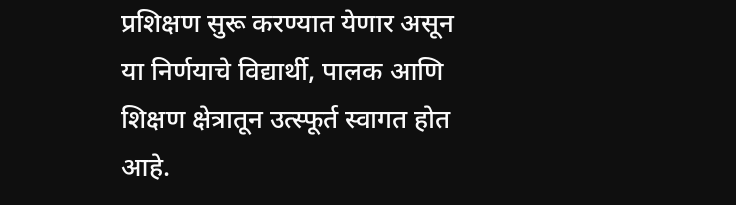प्रशिक्षण सुरू करण्यात येणार असून या निर्णयाचे विद्यार्थी, पालक आणि शिक्षण क्षेत्रातून उत्स्फूर्त स्वागत होत आहे.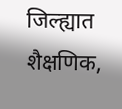जिल्ह्यात शैक्षणिक,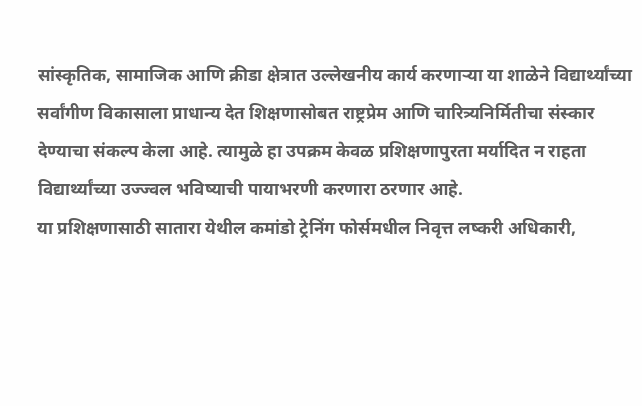सांस्कृतिक, सामाजिक आणि क्रीडा क्षेत्रात उल्लेखनीय कार्य करणाऱ्या या शाळेने विद्यार्थ्यांच्या सर्वांगीण विकासाला प्राधान्य देत शिक्षणासोबत राष्ट्रप्रेम आणि चारित्र्यनिर्मितीचा संस्कार देण्याचा संकल्प केला आहे. त्यामुळे हा उपक्रम केवळ प्रशिक्षणापुरता मर्यादित न राहता विद्यार्थ्यांच्या उज्ज्वल भविष्याची पायाभरणी करणारा ठरणार आहे.
या प्रशिक्षणासाठी सातारा येथील कमांडो ट्रेनिंग फोर्समधील निवृत्त लष्करी अधिकारी,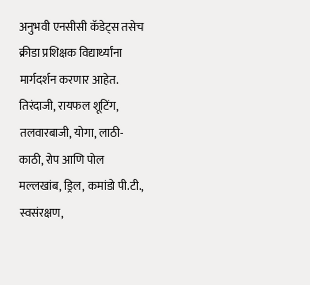अनुभवी एनसीसी कॅडेट्स तसेच क्रीडा प्रशिक्षक विद्यार्थ्यांना मार्गदर्शन करणार आहेत. तिरंदाजी, रायफल शूटिंग, तलवारबाजी, योगा, लाठी-काठी, रोप आणि पोल मल्लखांब, ड्रिल, कमांडो पी.टी., स्वसंरक्षण,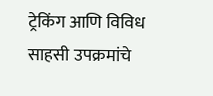ट्रेकिंग आणि विविध साहसी उपक्रमांचे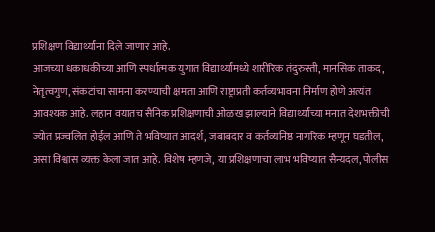प्रशिक्षण विद्यार्थ्यांना दिले जाणार आहे.
आजच्या धकाधकीच्या आणि स्पर्धात्मक युगात विद्यार्थ्यांमध्ये शारीरिक तंदुरुस्ती, मानसिक ताकद, नेतृत्वगुण, संकटांचा सामना करण्याची क्षमता आणि राष्ट्राप्रती कर्तव्यभावना निर्माण होणे अत्यंत आवश्यक आहे. लहान वयातच सैनिक प्रशिक्षणाची ओळख झाल्याने विद्यार्थ्यांच्या मनात देशभक्तीची ज्योत प्रज्वलित होईल आणि ते भविष्यात आदर्श, जबाबदार व कर्तव्यनिष्ठ नागरिक म्हणून घडतील, असा विश्वास व्यक्त केला जात आहे. विशेष म्हणजे, या प्रशिक्षणाचा लाभ भविष्यात सैन्यदल, पोलीस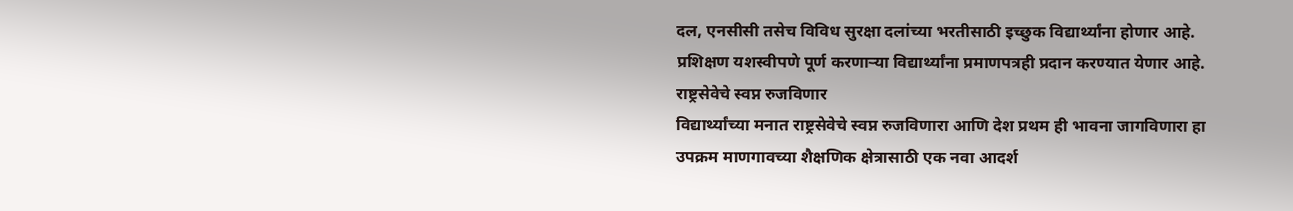दल, एनसीसी तसेच विविध सुरक्षा दलांच्या भरतीसाठी इच्छुक विद्यार्थ्यांना होणार आहे. प्रशिक्षण यशस्वीपणे पूर्ण करणाऱ्या विद्यार्थ्यांना प्रमाणपत्रही प्रदान करण्यात येणार आहे.
राष्ट्रसेवेचे स्वप्न रुजविणार
विद्यार्थ्यांच्या मनात राष्ट्रसेवेचे स्वप्न रुजविणारा आणि देश प्रथम ही भावना जागविणारा हा उपक्रम माणगावच्या शैक्षणिक क्षेत्रासाठी एक नवा आदर्श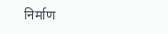निर्माण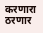करणारा ठरणार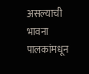असल्याची भावना पालकांमधून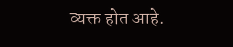व्यक्त होत आहे.